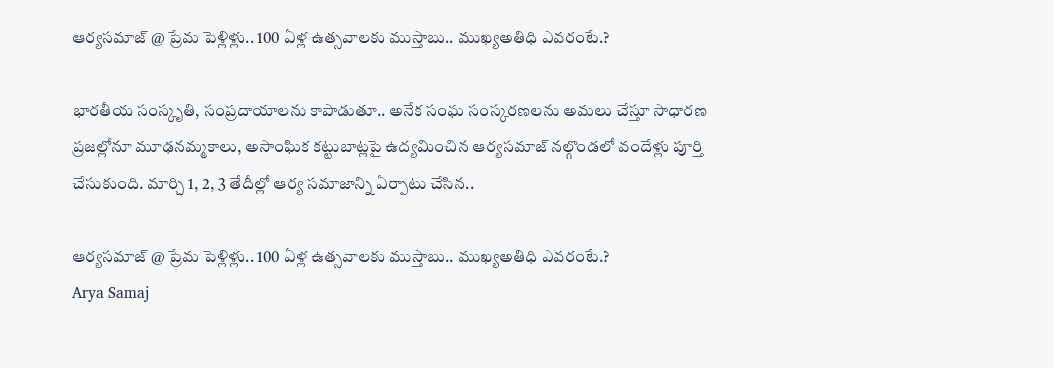ఆర్యసమాజ్ @ ప్రేమ పెళ్లిళ్లు.. 100 ఏళ్ల ఉత్సవాలకు ముస్తాబు.. ముఖ్యఅతిధి ఎవరంటే.?

భారతీయ సంస్కృతి, సంప్రదాయాలను కాపాడుతూ.. అనేక సంఘ సంస్కరణలను అమలు చేస్తూ సాధారణ ప్రజల్లోనూ మూఢనమ్మకాలు, అసాంఘిక కట్టుబాట్లపై ఉద్యమించిన ఆర్యసమాజ్ నల్గొండలో వందేళ్లు పూర్తి చేసుకుంది. మార్చి 1, 2, 3 తేదీల్లో ఆర్య సమాజాన్ని ఏర్పాటు చేసిన..

ఆర్యసమాజ్ @ ప్రేమ పెళ్లిళ్లు.. 100 ఏళ్ల ఉత్సవాలకు ముస్తాబు.. ముఖ్యఅతిధి ఎవరంటే.?
Arya Samaj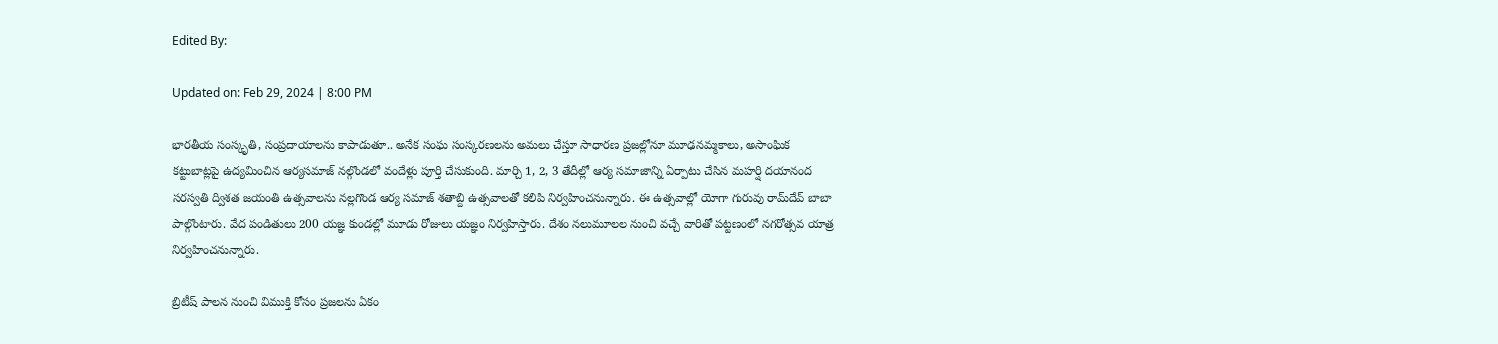Edited By:

Updated on: Feb 29, 2024 | 8:00 PM

భారతీయ సంస్కృతి, సంప్రదాయాలను కాపాడుతూ.. అనేక సంఘ సంస్కరణలను అమలు చేస్తూ సాధారణ ప్రజల్లోనూ మూఢనమ్మకాలు, అసాంఘిక కట్టుబాట్లపై ఉద్యమించిన ఆర్యసమాజ్ నల్గొండలో వందేళ్లు పూర్తి చేసుకుంది. మార్చి 1, 2, 3 తేదీల్లో ఆర్య సమాజాన్ని ఏర్పాటు చేసిన మహర్షి దయానంద సరస్వతి ద్విశత జయంతి ఉత్సవాలను నల్లగొండ ఆర్య సమాజ్ శతాబ్ది ఉత్సవాలతో కలిపి నిర్వహించనున్నారు. ఈ ఉత్సవాల్లో యోగా గురువు రామ్‌దేవ్‌ బాబా పాల్గొంటారు. వేద పండితులు 200 యజ్ఞ కుండల్లో మూడు రోజులు యజ్ఞం నిర్వహిస్తారు. దేశం నలుమూలల నుంచి వచ్చే వారితో పట్టణంలో నగరోత్సవ యాత్ర నిర్వహించనున్నారు.

బ్రిటీష్‌ పాలన నుంచి విముక్తి కోసం ప్రజలను ఏకం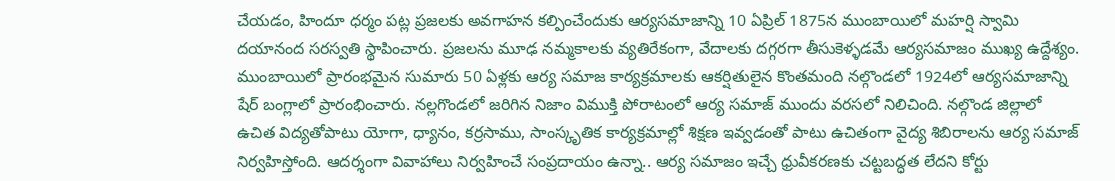చేయడం, హిందూ ధర్మం పట్ల ప్రజలకు అవగాహన కల్పించేందుకు ఆర్యసమాజాన్ని 10 ఏప్రిల్ 1875న ముంబాయిలో మహర్షి స్వామి దయానంద సరస్వతి స్థాపించారు. ప్రజలను మూఢ నమ్మకాలకు వ్యతిరేకంగా, వేదాలకు దగ్గరగా తీసుకెళ్ళడమే ఆర్యసమాజం ముఖ్య ఉద్దేశ్యం. ముంబాయిలో ప్రారంభమైన సుమారు 50 ఏళ్లకు ఆర్య సమాజ కార్యక్రమాలకు ఆకర్షితులైన కొంతమంది నల్గొండలో 1924లో ఆర్యసమాజాన్ని షేర్ బంగ్లాలో ప్రారంభించారు. నల్లగొండలో జరిగిన నిజాం విముక్తి పోరాటంలో ఆర్య సమాజ్ ముందు వరసలో నిలిచింది. నల్గొండ జిల్లాలో ఉచిత విద్యతోపాటు యోగా, ధ్యానం, కర్రసాము, సాంస్కృతిక కార్యక్రమాల్లో శిక్షణ ఇవ్వడంతో పాటు ఉచితంగా వైద్య శిబిరాలను ఆర్య సమాజ్ నిర్వహిస్తోంది. ఆదర్శంగా వివాహాలు నిర్వహించే సంప్రదాయం ఉన్నా.. ఆర్య సమాజం ఇచ్చే ధ్రువీకరణకు చట్టబద్ధత లేదని కోర్టు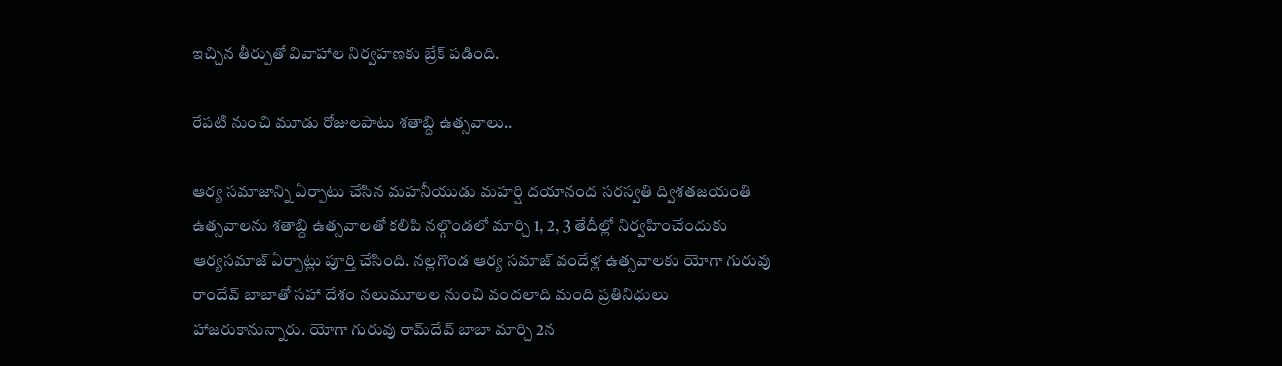ఇచ్చిన తీర్పుతో వివాహాల నిర్వహణకు బ్రేక్‌ పడింది.

రేపటి నుంచి మూడు రోజులపాటు శతాబ్ది ఉత్సవాలు..

ఆర్య సమాజాన్ని ఏర్పాటు చేసిన మహనీయుడు మహర్షి దయానంద సరస్వతి ద్విశతజయంతి ఉత్సవాలను శతాబ్ది ఉత్సవాలతో కలిపి నల్గొండలో మార్చి 1, 2, 3 తేదీల్లో నిర్వహించేందుకు ఆర్యసమాజ్ ఏర్పాట్లు పూర్తి చేసింది. నల్లగొండ ఆర్య సమాజ్ వందేళ్ల ఉత్సవాలకు యోగా గురువు రాందేవ్‌ బాబాతో సహా దేశం నలుమూలల నుంచి వందలాది మంది ప్రతినిధులు హాజరుకానున్నారు. యోగా గురువు రామ్‌దేవ్‌ బాబా మార్చి 2న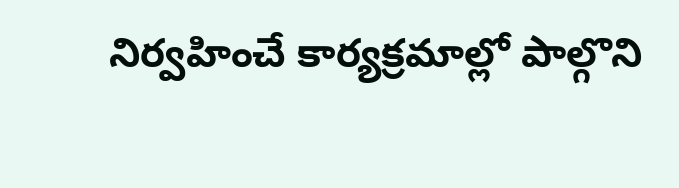నిర్వహించే కార్యక్రమాల్లో పాల్గొని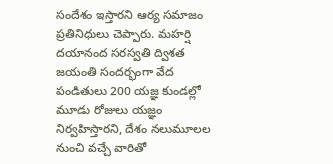సందేశం ఇస్తారని ఆర్య సమాజం ప్రతినిధులు చెప్పారు. మహర్షి దయానంద సరస్వతి ద్విశత జయంతి సందర్భంగా వేద పండితులు 200 యజ్ఞ కుండల్లో మూడు రోజులు యజ్ఞం నిర్వహిస్తారని, దేశం నలుమూలల నుంచి వచ్చే వారితో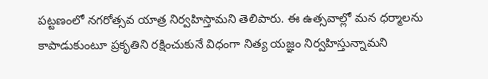పట్టణంలో నగరోత్సవ యాత్ర నిర్వహిస్తామని తెలిపారు. ఈ ఉత్సవాల్లో మన ధర్మాలను కాపాడుకుంటూ ప్రకృతిని రక్షించుకునే విధంగా నిత్య యజ్ఞం నిర్వహిస్తున్నామని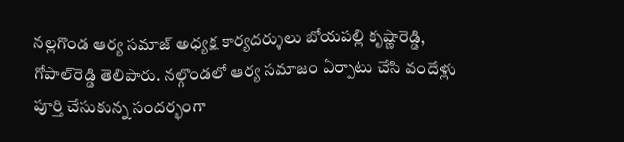నల్లగొండ ఆర్య సమాజ్ అధ్యక్ష కార్యదర్శులు బోయపల్లి కృష్ణారెడ్డి, గోపాల్‌రెడ్డి తెలిపారు. నల్గొండలో ఆర్య సమాజం ఏర్పాటు చేసి వందేళ్లు పూర్తి చేసుకున్న సందర్భంగా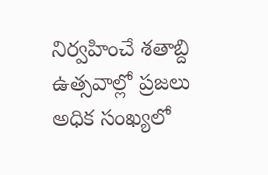నిర్వహించే శతాబ్ది ఉత్సవాల్లో ప్రజలు అధిక సంఖ్యలో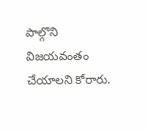పాల్గొని విజయవంతం చేయాలని కోరారు.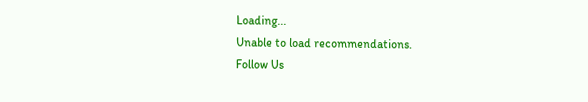Loading...
Unable to load recommendations.
Follow Us